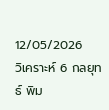12/05/2026
วิเคราะห์ 6 กลยุทธ์ พิม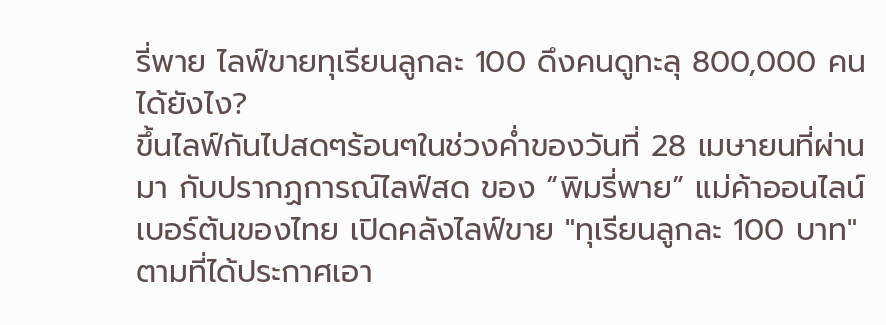รี่พาย ไลฟ์ขายทุเรียนลูกละ 100 ดึงคนดูทะลุ 800,000 คนได้ยังไง?
ขึ้นไลฟ์กันไปสดๆร้อนๆในช่วงค่ำของวันที่ 28 เมษายนที่ผ่านมา กับปรากฏการณ์ไลฟ์สด ของ “พิมรี่พาย” แม่ค้าออนไลน์เบอร์ต้นของไทย เปิดคลังไลฟ์ขาย "ทุเรียนลูกละ 100 บาท" ตามที่ได้ประกาศเอา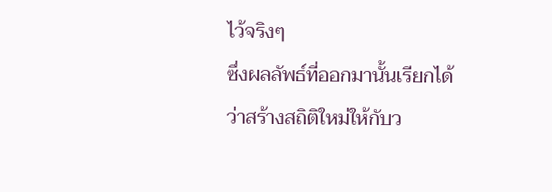ไว้จริงๆ
ซึ่งผลลัพธ์ที่ออกมานั้นเรียกได้ว่าสร้างสถิติใหม่ให้กับว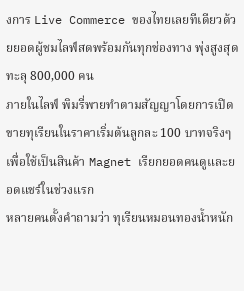งการ Live Commerce ของไทยเลยทีเดียวด้วยยอดผู้ชมไลฟ์สดพร้อมกันทุกช่องทาง พุ่งสูงสุดทะลุ 800,000 คน
ภายในไลฟ์ พิมรี่พายทำตามสัญญาโดยการเปิดขายทุเรียนในราคาเริ่มต้นลูกละ 100 บาทจริงๆ เพื่อใช้เป็นสินค้า Magnet เรียกยอดคนดูและยอดแชร์ในช่วงแรก
หลายคนตั้งคำถามว่า ทุเรียนหมอนทองน้ำหนัก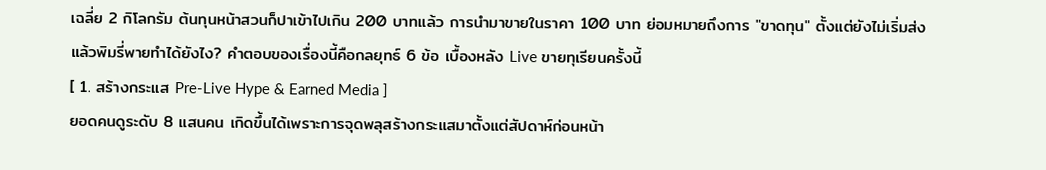เฉลี่ย 2 กิโลกรัม ต้นทุนหน้าสวนก็ปาเข้าไปเกิน 200 บาทแล้ว การนำมาขายในราคา 100 บาท ย่อมหมายถึงการ "ขาดทุน" ตั้งแต่ยังไม่เริ่มส่ง
แล้วพิมรี่พายทำได้ยังไง? คำตอบของเรื่องนี้คือกลยุทธ์ 6 ข้อ เบื้องหลัง Live ขายทุเรียนครั้งนี้
[ 1. สร้างกระแส Pre-Live Hype & Earned Media ]
ยอดคนดูระดับ 8 แสนคน เกิดขึ้นได้เพราะการจุดพลุสร้างกระแสมาตั้งแต่สัปดาห์ก่อนหน้า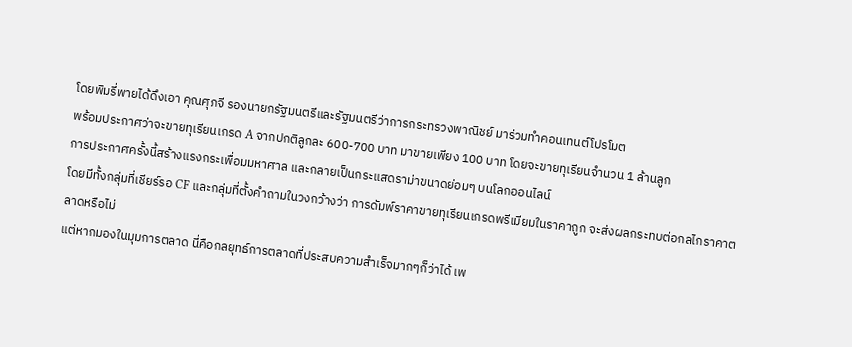โดยพิมรี่พายได้ดึงเอา คุณศุภจี รองนายกรัฐมนตรีและรัฐมนตรีว่าการกระทรวงพาณิชย์ มาร่วมทำคอนเทนต์โปรโมต
พร้อมประกาศว่าจะขายทุเรียนเกรด A จากปกติลูกละ 600-700 บาท มาขายเพียง 100 บาท โดยจะขายทุเรียนจำนวน 1 ล้านลูก
การประกาศครั้งนี้สร้างแรงกระเพื่อมมหาศาล และกลายเป็นกระแสดราม่าขนาดย่อมๆ บนโลกออนไลน์
โดยมีทั้งกลุ่มที่เชียร์รอ CF และกลุ่มที่ตั้งคำถามในวงกว้างว่า การดัมพ์ราคาขายทุเรียนเกรดพรีเมียมในราคาถูก จะส่งผลกระทบต่อกลไกราคาตลาดหรือไม่
แต่หากมองในมุมการตลาด นี่คือกลยุทธ์การตลาดที่ประสบความสำเร็จมากๆก็ว่าได้ เพ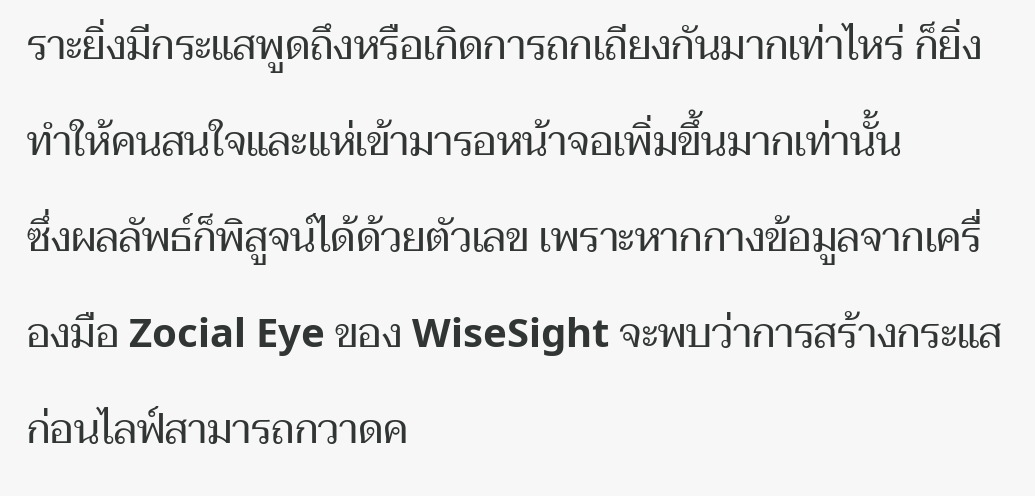ราะยิ่งมีกระแสพูดถึงหรือเกิดการถกเถียงกันมากเท่าไหร่ ก็ยิ่งทำให้คนสนใจและแห่เข้ามารอหน้าจอเพิ่มขึ้นมากเท่านั้น
ซึ่งผลลัพธ์ก็พิสูจน์ได้ด้วยตัวเลข เพราะหากกางข้อมูลจากเครื่องมือ Zocial Eye ของ WiseSight จะพบว่าการสร้างกระแสก่อนไลฟ์สามารถกวาดค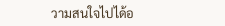วามสนใจไปได้อ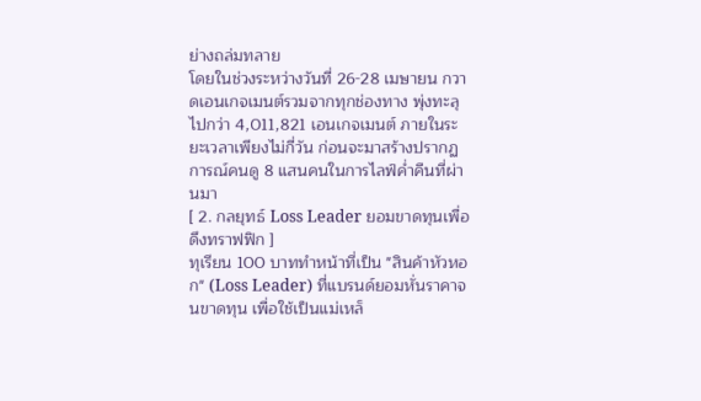ย่างถล่มทลาย
โดยในช่วงระหว่างวันที่ 26-28 เมษายน กวาดเอนเกจเมนต์รวมจากทุกช่องทาง พุ่งทะลุไปกว่า 4,011,821 เอนเกจเมนต์ ภายในระยะเวลาเพียงไม่กี่วัน ก่อนจะมาสร้างปรากฏการณ์คนดู 8 แสนคนในการไลฟ์ค่ำคืนที่ผ่านมา
[ 2. กลยุทธ์ Loss Leader ยอมขาดทุนเพื่อดึงทราฟฟิก ]
ทุเรียน 100 บาททำหน้าที่เป็น "สินค้าหัวหอก" (Loss Leader) ที่แบรนด์ยอมหั่นราคาจนขาดทุน เพื่อใช้เป็นแม่เหล็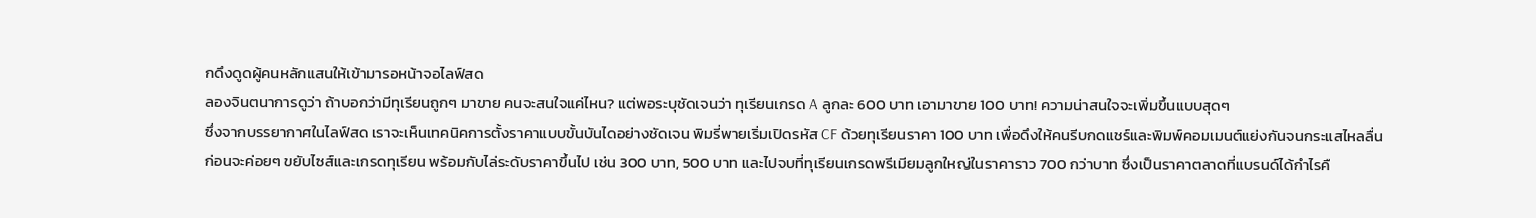กดึงดูดผู้คนหลักแสนให้เข้ามารอหน้าจอไลฟ์สด
ลองจินตนาการดูว่า ถ้าบอกว่ามีทุเรียนถูกๆ มาขาย คนจะสนใจแค่ไหน? แต่พอระบุชัดเจนว่า ทุเรียนเกรด A ลูกละ 600 บาท เอามาขาย 100 บาท! ความน่าสนใจจะเพิ่มขึ้นแบบสุดๆ
ซึ่งจากบรรยากาศในไลฟ์สด เราจะเห็นเทคนิคการตั้งราคาแบบขั้นบันไดอย่างชัดเจน พิมรี่พายเริ่มเปิดรหัส CF ด้วยทุเรียนราคา 100 บาท เพื่อดึงให้คนรีบกดแชร์และพิมพ์คอมเมนต์แย่งกันจนกระแสไหลลื่น
ก่อนจะค่อยๆ ขยับไซส์และเกรดทุเรียน พร้อมกับไล่ระดับราคาขึ้นไป เช่น 300 บาท, 500 บาท และไปจบที่ทุเรียนเกรดพรีเมียมลูกใหญ่ในราคาราว 700 กว่าบาท ซึ่งเป็นราคาตลาดที่แบรนด์ได้กำไรคื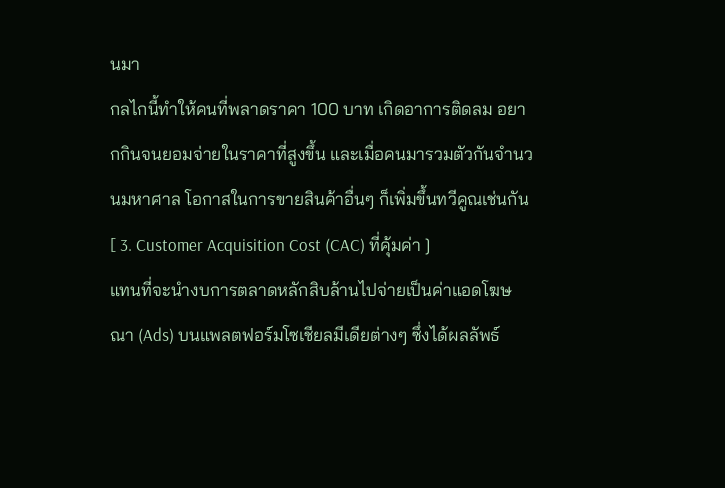นมา
กลไกนี้ทำให้คนที่พลาดราคา 100 บาท เกิดอาการติดลม อยากกินจนยอมจ่ายในราคาที่สูงขึ้น และเมื่อคนมารวมตัวกันจำนวนมหาศาล โอกาสในการขายสินค้าอื่นๆ ก็เพิ่มขึ้นทวีคูณเช่นกัน
[ 3. Customer Acquisition Cost (CAC) ที่คุ้มค่า ]
แทนที่จะนำงบการตลาดหลักสิบล้านไปจ่ายเป็นค่าแอดโฆษณา (Ads) บนแพลตฟอร์มโซเชียลมีเดียต่างๆ ซึ่งได้ผลลัพธ์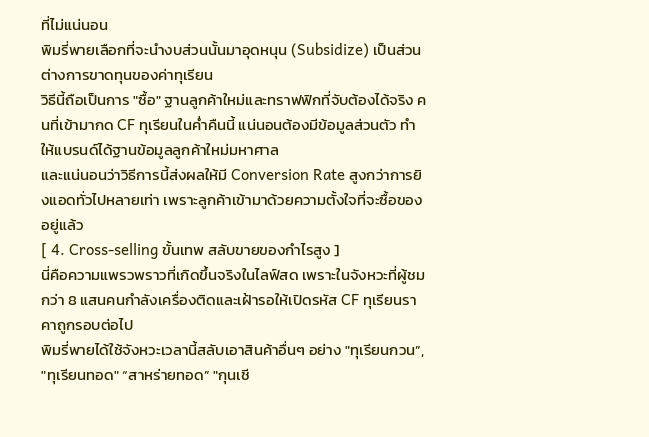ที่ไม่แน่นอน
พิมรี่พายเลือกที่จะนำงบส่วนนั้นมาอุดหนุน (Subsidize) เป็นส่วนต่างการขาดทุนของค่าทุเรียน
วิธีนี้ถือเป็นการ "ซื้อ" ฐานลูกค้าใหม่และทราฟฟิกที่จับต้องได้จริง คนที่เข้ามากด CF ทุเรียนในค่ำคืนนี้ แน่นอนต้องมีข้อมูลส่วนตัว ทำให้แบรนด์ได้ฐานข้อมูลลูกค้าใหม่มหาศาล
และแน่นอนว่าวิธีการนี้ส่งผลให้มี Conversion Rate สูงกว่าการยิงแอดทั่วไปหลายเท่า เพราะลูกค้าเข้ามาด้วยความตั้งใจที่จะซื้อของอยู่แล้ว
[ 4. Cross-selling ขั้นเทพ สลับขายของกำไรสูง ]
นี่คือความแพรวพราวที่เกิดขึ้นจริงในไลฟ์สด เพราะในจังหวะที่ผู้ชมกว่า 8 แสนคนกำลังเครื่องติดและเฝ้ารอให้เปิดรหัส CF ทุเรียนราคาถูกรอบต่อไป
พิมรี่พายได้ใช้จังหวะเวลานี้สลับเอาสินค้าอื่นๆ อย่าง "ทุเรียนกวน”, "ทุเรียนทอด" “สาหร่ายทอด” "กุนเชี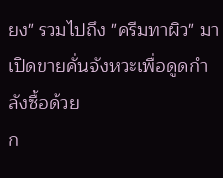ยง" รวมไปถึง "ครีมทาผิว" มาเปิดขายคั่นจังหวะเพื่อดูดกำลังซื้อด้วย
ก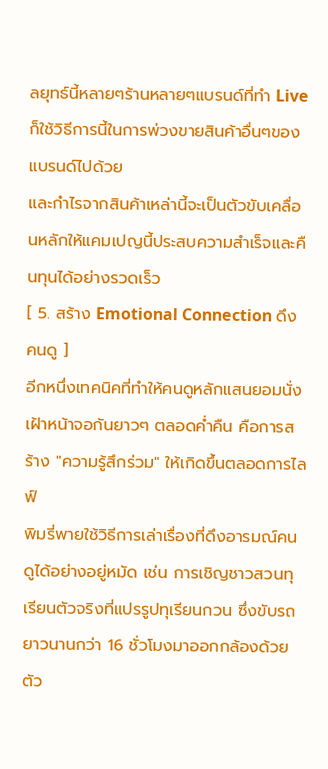ลยุทธ์นี้หลายๆร้านหลายๆแบรนด์ที่ทำ Live ก็ใช้วิธีการนี้ในการพ่วงขายสินค้าอื่นๆของแบรนด์ไปด้วย
และกำไรจากสินค้าเหล่านี้จะเป็นตัวขับเคลื่อนหลักให้แคมเปญนี้ประสบความสำเร็จและคืนทุนได้อย่างรวดเร็ว
[ 5. สร้าง Emotional Connection ดึงคนดู ]
อีกหนึ่งเทคนิคที่ทำให้คนดูหลักแสนยอมนั่งเฝ้าหน้าจอกันยาวๆ ตลอดค่ำคืน คือการสร้าง "ความรู้สึกร่วม" ให้เกิดขึ้นตลอดการไลฟ์
พิมรี่พายใช้วิธีการเล่าเรื่องที่ดึงอารมณ์คนดูได้อย่างอยู่หมัด เช่น การเชิญชาวสวนทุเรียนตัวจริงที่แปรรูปทุเรียนกวน ซึ่งขับรถยาวนานกว่า 16 ชั่วโมงมาออกกล้องด้วยตัว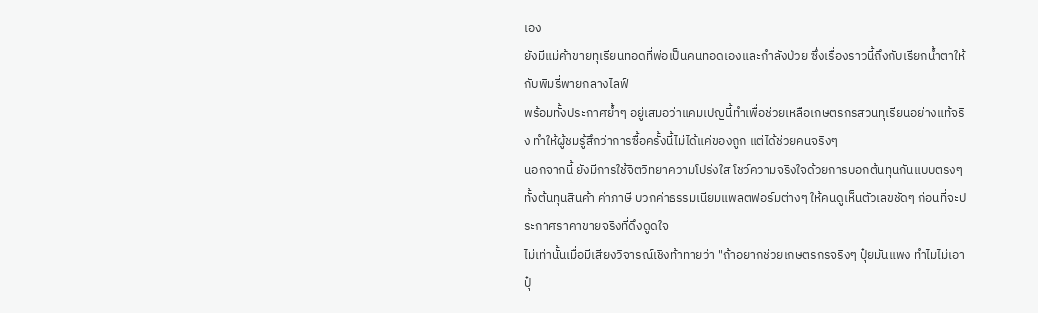เอง
ยังมีแม่ค้าขายทุเรียนทอดที่พ่อเป็นคนทอดเองและกำลังป่วย ซึ่งเรื่องราวนี้ถึงกับเรียกน้ำตาให้กับพิมรี่พายกลางไลฟ์
พร้อมทั้งประกาศย้ำๆ อยู่เสมอว่าแคมเปญนี้ทำเพื่อช่วยเหลือเกษตรกรสวนทุเรียนอย่างแท้จริง ทำให้ผู้ชมรู้สึกว่าการซื้อครั้งนี้ไม่ได้แค่ของถูก แต่ได้ช่วยคนจริงๆ
นอกจากนี้ ยังมีการใช้จิตวิทยาความโปร่งใส โชว์ความจริงใจด้วยการบอกต้นทุนกันแบบตรงๆ ทั้งต้นทุนสินค้า ค่าภาษี บวกค่าธรรมเนียมแพลตฟอร์มต่างๆ ให้คนดูเห็นตัวเลขชัดๆ ก่อนที่จะประกาศราคาขายจริงที่ดึงดูดใจ
ไม่เท่านั้นเมื่อมีเสียงวิจารณ์เชิงท้าทายว่า "ถ้าอยากช่วยเกษตรกรจริงๆ ปุ๋ยมันแพง ทำไมไม่เอาปุ๋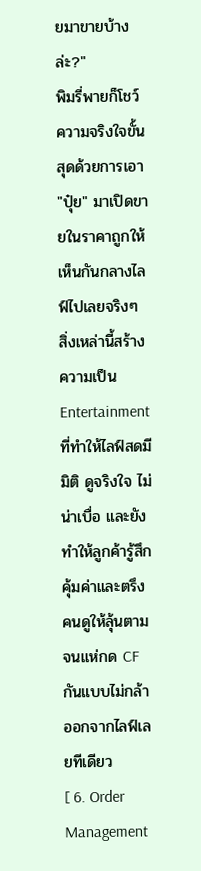ยมาขายบ้างล่ะ?"
พิมรี่พายก็โชว์ความจริงใจขั้นสุดด้วยการเอา "ปุ๋ย" มาเปิดขายในราคาถูกให้เห็นกันกลางไลฟ์ไปเลยจริงๆ
สิ่งเหล่านี้สร้างความเป็น Entertainment ที่ทำให้ไลฟ์สดมีมิติ ดูจริงใจ ไม่น่าเบื่อ และยังทำให้ลูกค้ารู้สึกคุ้มค่าและตรึงคนดูให้ลุ้นตามจนแห่กด CF กันแบบไม่กล้าออกจากไลฟ์เลยทีเดียว
[ 6. Order Management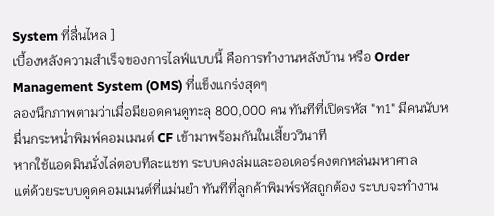System ที่ลื่นไหล ]
เบื้องหลังความสำเร็จของการไลฟ์แบบนี้ คือการทำงานหลังบ้าน หรือ Order Management System (OMS) ที่แข็งแกร่งสุดๆ
ลองนึกภาพตามว่าเมื่อมียอดคนดูทะลุ 800,000 คน ทันทีที่เปิดรหัส "ท1" มีคนนับหมื่นกระหน่ำพิมพ์คอมเมนต์ CF เข้ามาพร้อมกันในเสี้ยววินาที
หากใช้แอดมินนั่งไล่ตอบทีละแชท ระบบคงล่มและออเดอร์คงตกหล่นมหาศาล
แต่ด้วยระบบดูดคอมเมนต์ที่แม่นยำ ทันทีที่ลูกค้าพิมพ์รหัสถูกต้อง ระบบจะทำงาน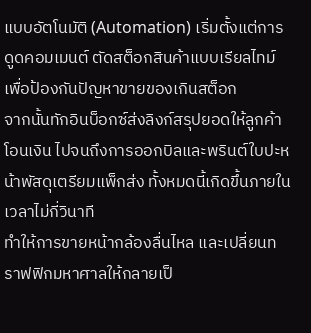แบบอัตโนมัติ (Automation) เริ่มตั้งแต่การดูดคอมเมนต์ ตัดสต็อกสินค้าแบบเรียลไทม์เพื่อป้องกันปัญหาขายของเกินสต็อก
จากนั้นทักอินบ็อกซ์ส่งลิงก์สรุปยอดให้ลูกค้าโอนเงิน ไปจนถึงการออกบิลและพรินต์ใบปะหน้าพัสดุเตรียมแพ็กส่ง ทั้งหมดนี้เกิดขึ้นภายในเวลาไม่กี่วินาที
ทำให้การขายหน้ากล้องลื่นไหล และเปลี่ยนทราฟฟิกมหาศาลให้กลายเป็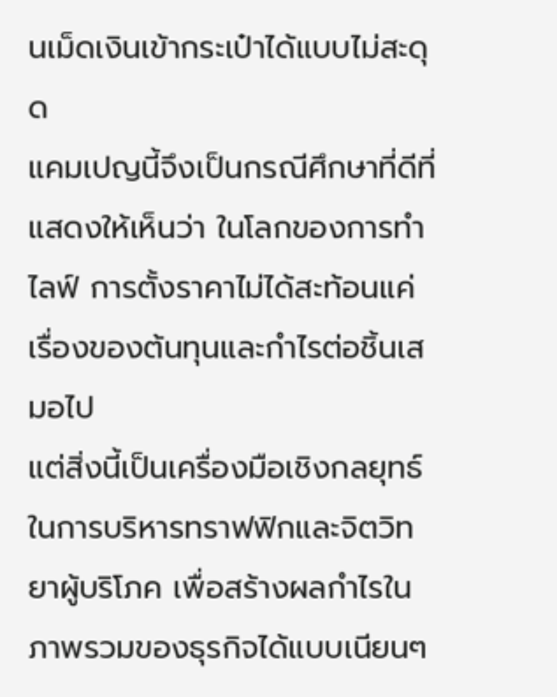นเม็ดเงินเข้ากระเป๋าได้แบบไม่สะดุด
แคมเปญนี้จึงเป็นกรณีศึกษาที่ดีที่แสดงให้เห็นว่า ในโลกของการทำไลฟ์ การตั้งราคาไม่ได้สะท้อนแค่เรื่องของต้นทุนและกำไรต่อชิ้นเสมอไป
แต่สิ่งนี้เป็นเครื่องมือเชิงกลยุทธ์ในการบริหารทราฟฟิกและจิตวิทยาผู้บริโภค เพื่อสร้างผลกำไรในภาพรวมของธุรกิจได้แบบเนียนๆ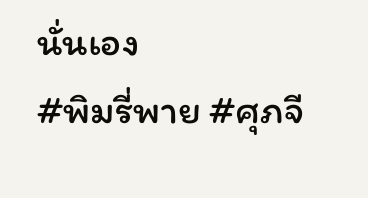นั่นเอง
#พิมรี่พาย #ศุภจี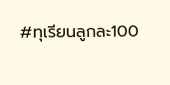#ทุเรียนลูกละ100